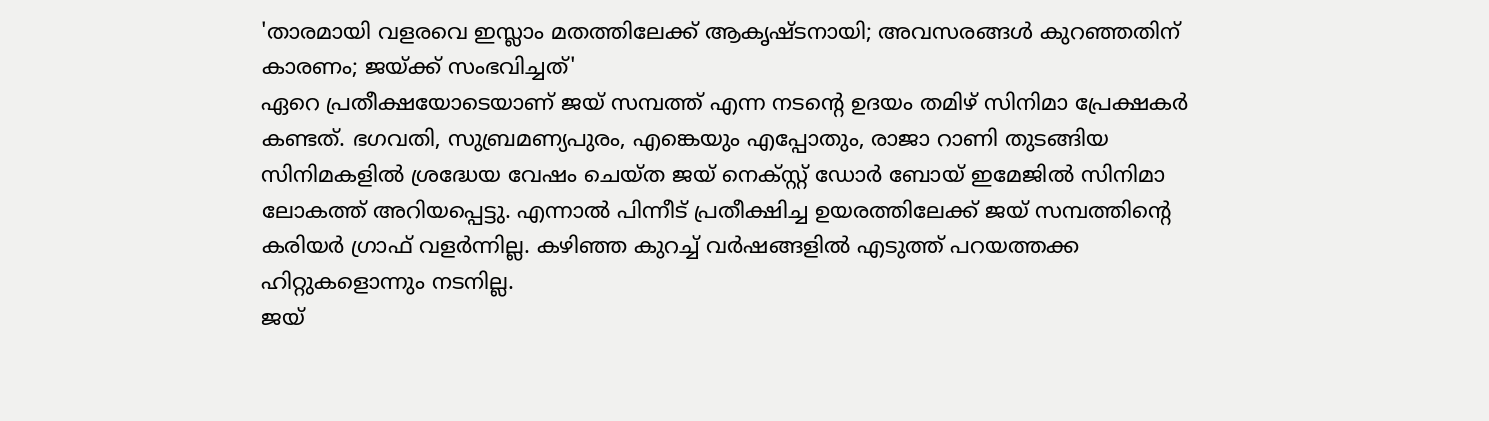'താരമായി വളരവെ ഇസ്ലാം മതത്തിലേക്ക് ആകൃഷ്ടനായി; അവസരങ്ങൾ കുറഞ്ഞതിന് കാരണം; ജയ്ക്ക് സംഭവിച്ചത്'
ഏറെ പ്രതീക്ഷയോടെയാണ് ജയ് സമ്പത്ത് എന്ന നടന്റെ ഉദയം തമിഴ് സിനിമാ പ്രേക്ഷകർ കണ്ടത്. ഭഗവതി, സുബ്രമണ്യപുരം, എങ്കെയും എപ്പോതും, രാജാ റാണി തുടങ്ങിയ സിനിമകളിൽ ശ്രദ്ധേയ വേഷം ചെയ്ത ജയ് നെക്സ്റ്റ് ഡോർ ബോയ് ഇമേജിൽ സിനിമാ ലോകത്ത് അറിയപ്പെട്ടു. എന്നാൽ പിന്നീട് പ്രതീക്ഷിച്ച ഉയരത്തിലേക്ക് ജയ് സമ്പത്തിന്റെ കരിയർ ഗ്രാഫ് വളർന്നില്ല. കഴിഞ്ഞ കുറച്ച് വർഷങ്ങളിൽ എടുത്ത് പറയത്തക്ക ഹിറ്റുകളൊന്നും നടനില്ല.
ജയ്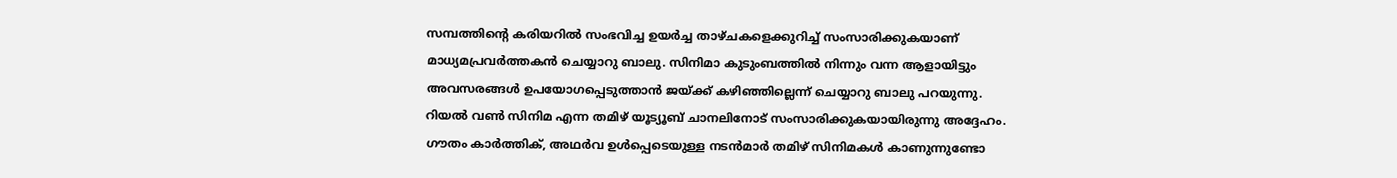സമ്പത്തിന്റെ കരിയറിൽ സംഭവിച്ച ഉയർച്ച താഴ്ചകളെക്കുറിച്ച് സംസാരിക്കുകയാണ് മാധ്യമപ്രവർത്തകൻ ചെയ്യാറു ബാലു. സിനിമാ കുടുംബത്തിൽ നിന്നും വന്ന ആളായിട്ടും അവസരങ്ങൾ ഉപയോഗപ്പെടുത്താൻ ജയ്ക്ക് കഴിഞ്ഞില്ലെന്ന് ചെയ്യാറു ബാലു പറയുന്നു. റിയൽ വൺ സിനിമ എന്ന തമിഴ് യൂട്യൂബ് ചാനലിനോട് സംസാരിക്കുകയായിരുന്നു അദ്ദേഹം.
ഗൗതം കാർത്തിക്, അഥർവ ഉൾപ്പെടെയുള്ള നടൻമാർ തമിഴ് സിനിമകൾ കാണുന്നുണ്ടോ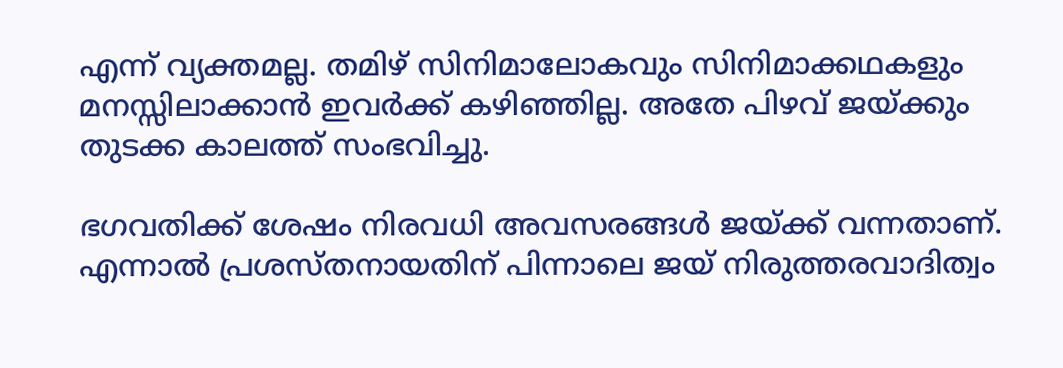എന്ന് വ്യക്തമല്ല. തമിഴ് സിനിമാലോകവും സിനിമാക്കഥകളും മനസ്സിലാക്കാൻ ഇവർക്ക് കഴിഞ്ഞില്ല. അതേ പിഴവ് ജയ്ക്കും തുടക്ക കാലത്ത് സംഭവിച്ചു.

ഭഗവതിക്ക് ശേഷം നിരവധി അവസരങ്ങൾ ജയ്ക്ക് വന്നതാണ്. എന്നാൽ പ്രശസ്തനായതിന് പിന്നാലെ ജയ് നിരുത്തരവാദിത്വം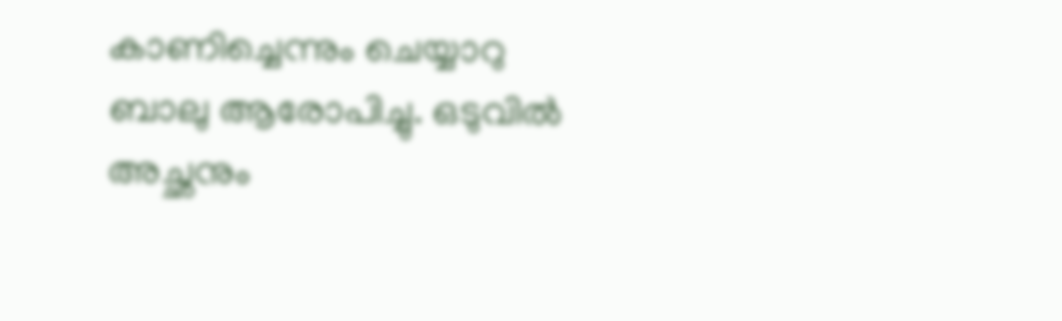കാണിച്ചെന്നും ചെയ്യാറു ബാലു ആരോപിച്ചു. ഒടുവിൽ അച്ഛനും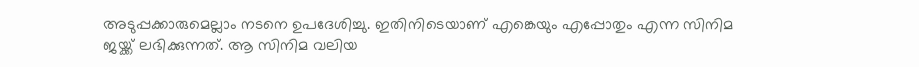അടുപ്പക്കാരുമെല്ലാം നടനെ ഉപദേശിച്ചു. ഇതിനിടെയാണ് എങ്കെയും എപ്പോതും എന്ന സിനിമ ജയ്ക്ക് ലഭിക്കുന്നത്. ആ സിനിമ വലിയ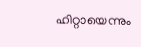ഹിറ്റായെന്നും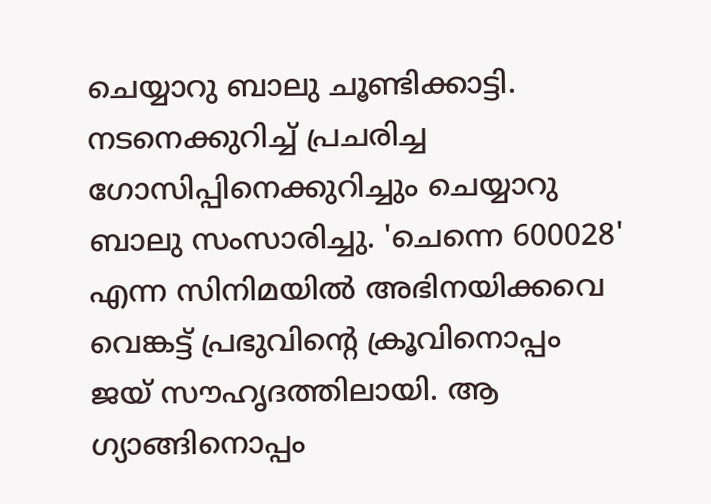ചെയ്യാറു ബാലു ചൂണ്ടിക്കാട്ടി.
നടനെക്കുറിച്ച് പ്രചരിച്ച ഗോസിപ്പിനെക്കുറിച്ചും ചെയ്യാറു ബാലു സംസാരിച്ചു. 'ചെന്നെ 600028' എന്ന സിനിമയിൽ അഭിനയിക്കവെ വെങ്കട്ട് പ്രഭുവിന്റെ ക്രൂവിനൊപ്പം ജയ് സൗഹൃദത്തിലായി. ആ ഗ്യാങ്ങിനൊപ്പം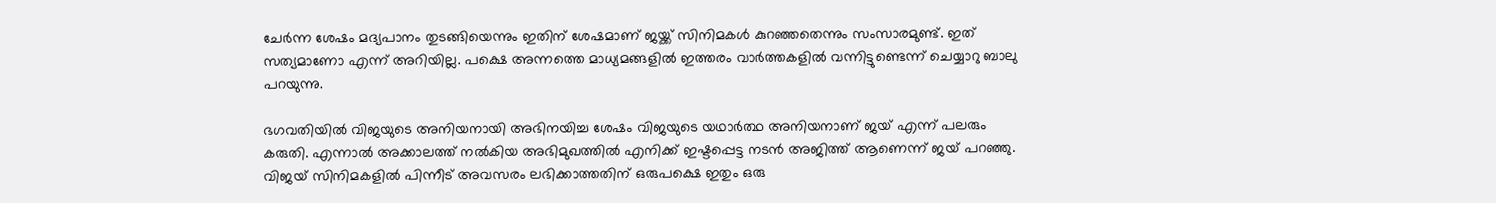ചേർന്ന ശേഷം മദ്യപാനം തുടങ്ങിയെന്നും ഇതിന് ശേഷമാണ് ജയ്ക്ക് സിനിമകൾ കുറഞ്ഞതെന്നും സംസാരമുണ്ട്. ഇത് സത്യമാണോ എന്ന് അറിയില്ല. പക്ഷെ അന്നത്തെ മാധ്യമങ്ങളിൽ ഇത്തരം വാർത്തകളിൽ വന്നിട്ടുണ്ടെന്ന് ചെയ്യാറു ബാലു പറയുന്നു.

ഭഗവതിയിൽ വിജയുടെ അനിയനായി അഭിനയിച്ച ശേഷം വിജയുടെ യഥാർത്ഥ അനിയനാണ് ജയ് എന്ന് പലരും കരുതി. എന്നാൽ അക്കാലത്ത് നൽകിയ അഭിമുഖത്തിൽ എനിക്ക് ഇഷ്ടപ്പെട്ട നടൻ അജിത്ത് ആണെന്ന് ജയ് പറഞ്ഞു. വിജയ് സിനിമകളിൽ പിന്നീട് അവസരം ലഭിക്കാത്തതിന് ഒരുപക്ഷെ ഇതും ഒരു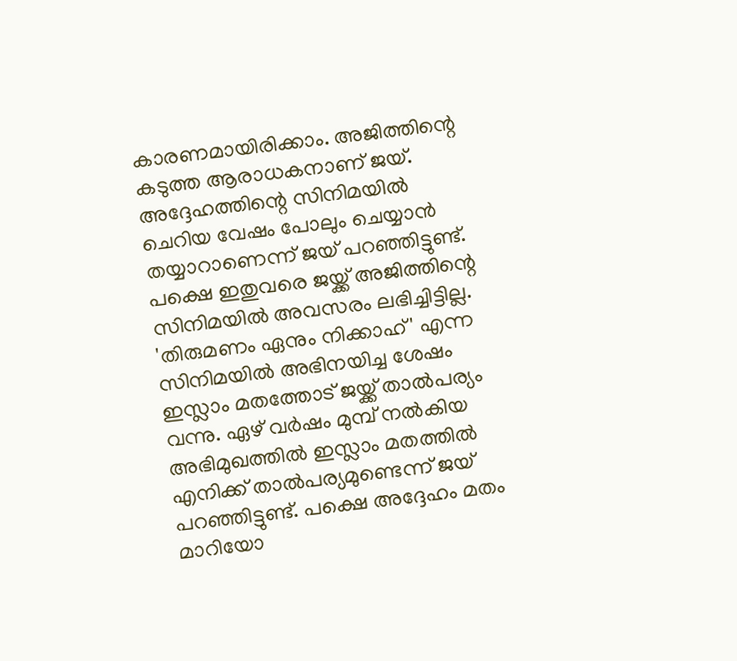കാരണമായിരിക്കാം. അജിത്തിന്റെ കടുത്ത ആരാധകനാണ് ജയ്. അദ്ദേഹത്തിന്റെ സിനിമയിൽ ചെറിയ വേഷം പോലും ചെയ്യാൻ തയ്യാറാണെന്ന് ജയ് പറഞ്ഞിട്ടുണ്ട്. പക്ഷെ ഇതുവരെ ജയ്ക്ക് അജിത്തിന്റെ സിനിമയിൽ അവസരം ലഭിച്ചിട്ടില്ല.
'തിരുമണം ഏനും നിക്കാഹ്' എന്ന സിനിമയിൽ അഭിനയിച്ച ശേഷം ഇസ്ലാം മതത്തോട് ജയ്ക്ക് താൽപര്യം വന്നു. ഏഴ് വർഷം മുമ്പ് നൽകിയ അഭിമുഖത്തിൽ ഇസ്ലാം മതത്തിൽ എനിക്ക് താൽപര്യമുണ്ടെന്ന് ജയ് പറഞ്ഞിട്ടുണ്ട്. പക്ഷെ അദ്ദേഹം മതം മാറിയോ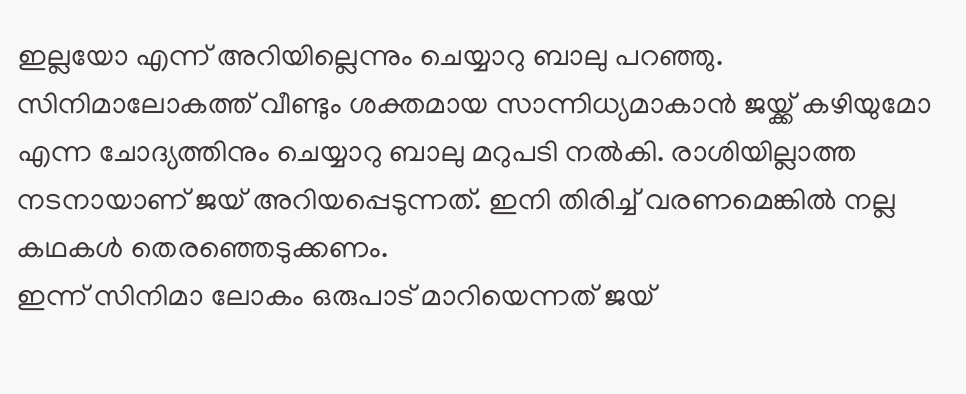ഇല്ലയോ എന്ന് അറിയില്ലെന്നും ചെയ്യാറു ബാലു പറഞ്ഞു.
സിനിമാലോകത്ത് വീണ്ടും ശക്തമായ സാന്നിധ്യമാകാൻ ജയ്ക്ക് കഴിയുമോ എന്ന ചോദ്യത്തിനും ചെയ്യാറു ബാലു മറുപടി നൽകി. രാശിയില്ലാത്ത നടനായാണ് ജയ് അറിയപ്പെടുന്നത്. ഇനി തിരിച്ച് വരണമെങ്കിൽ നല്ല കഥകൾ തെരഞ്ഞെടുക്കണം.
ഇന്ന് സിനിമാ ലോകം ഒരുപാട് മാറിയെന്നത് ജയ്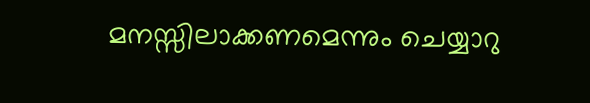മനസ്സിലാക്കണമെന്നും ചെയ്യാറു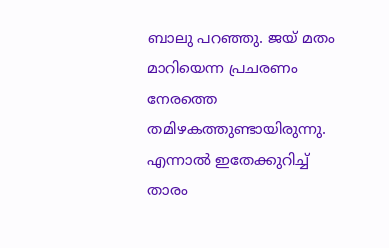ബാലു പറഞ്ഞു. ജയ് മതം മാറിയെന്ന പ്രചരണം നേരത്തെ തമിഴകത്തുണ്ടായിരുന്നു. എന്നാൽ ഇതേക്കുറിച്ച് താരം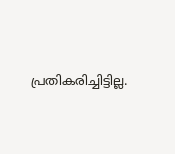പ്രതികരിച്ചിട്ടില്ല.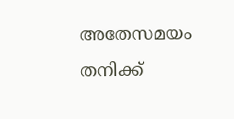അതേസമയം തനിക്ക്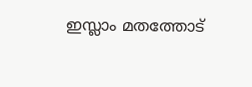ഇസ്ലാം മതത്തോട്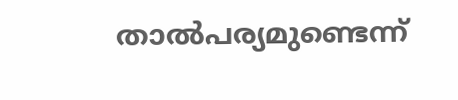താൽപര്യമുണ്ടെന്ന്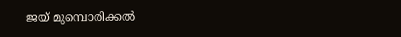ജയ് മുമ്പൊരിക്കൽ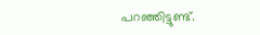പറഞ്ഞിട്ടുണ്ട്.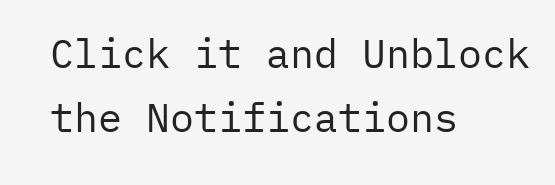Click it and Unblock the Notifications